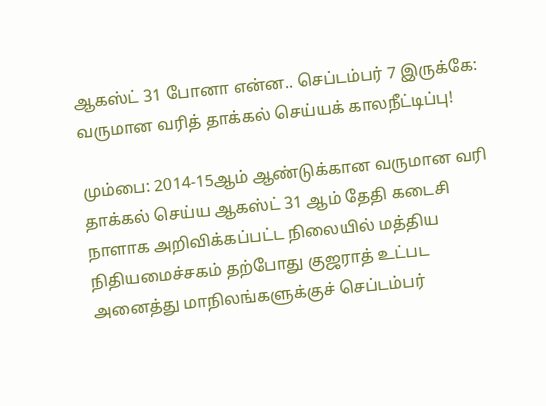ஆகஸ்ட் 31 போனா என்ன.. செப்டம்பர் 7 இருக்கே: வருமான வரித் தாக்கல் செய்யக் காலநீட்டிப்பு!

மும்பை: 2014-15ஆம் ஆண்டுக்கான வருமான வரி தாக்கல் செய்ய ஆகஸ்ட் 31 ஆம் தேதி கடைசி நாளாக அறிவிக்கப்பட்ட நிலையில் மத்திய நிதியமைச்சகம் தற்போது குஜராத் உட்பட அனைத்து மாநிலங்களுக்குச் செப்டம்பர்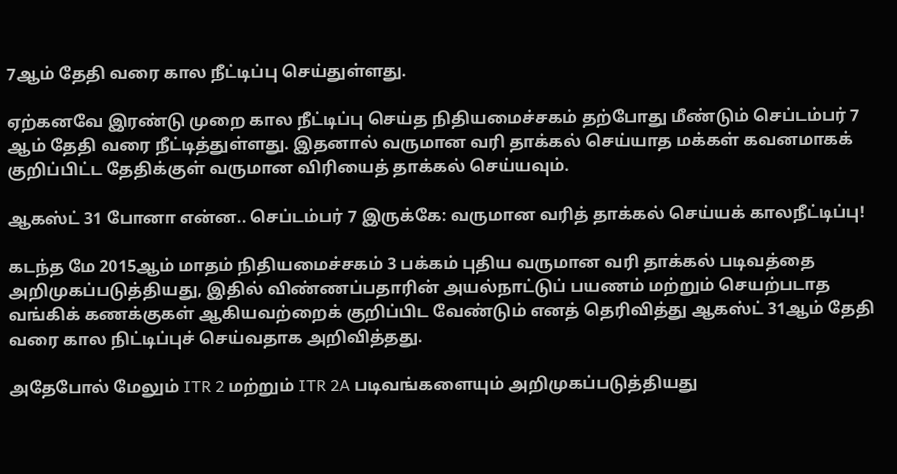7ஆம் தேதி வரை கால நீட்டிப்பு செய்துள்ளது.

ஏற்கனவே இரண்டு முறை கால நீட்டிப்பு செய்த நிதியமைச்சகம் தற்போது மீண்டும் செப்டம்பர் 7 ஆம் தேதி வரை நீட்டித்துள்ளது. இதனால் வருமான வரி தாக்கல் செய்யாத மக்கள் கவனமாகக் குறிப்பிட்ட தேதிக்குள் வருமான விரியைத் தாக்கல் செய்யவும்.

ஆகஸ்ட் 31 போனா என்ன.. செப்டம்பர் 7 இருக்கே: வருமான வரித் தாக்கல் செய்யக் காலநீட்டிப்பு!

கடந்த மே 2015ஆம் மாதம் நிதியமைச்சகம் 3 பக்கம் புதிய வருமான வரி தாக்கல் படிவத்தை அறிமுகப்படுத்தியது, இதில் விண்ணப்பதாரின் அயல்நாட்டுப் பயணம் மற்றும் செயற்படாத வங்கிக் கணக்குகள் ஆகியவற்றைக் குறிப்பிட வேண்டும் எனத் தெரிவித்து ஆகஸ்ட் 31ஆம் தேதி வரை கால நிட்டிப்புச் செய்வதாக அறிவித்தது.

அதேபோல் மேலும் ITR 2 மற்றும் ITR 2A படிவங்களையும் அறிமுகப்படுத்தியது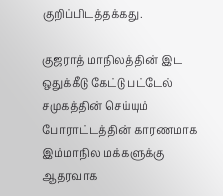குறிப்பிடத்தக்கது.

குஜராத் மாநிலத்தின் இட ஒதுக்கீடு கேட்டு பட்டேல் சமுகத்தின் செய்யும் போராட்டத்தின் காரணமாக இம்மாநில மக்களுக்கு ஆதரவாக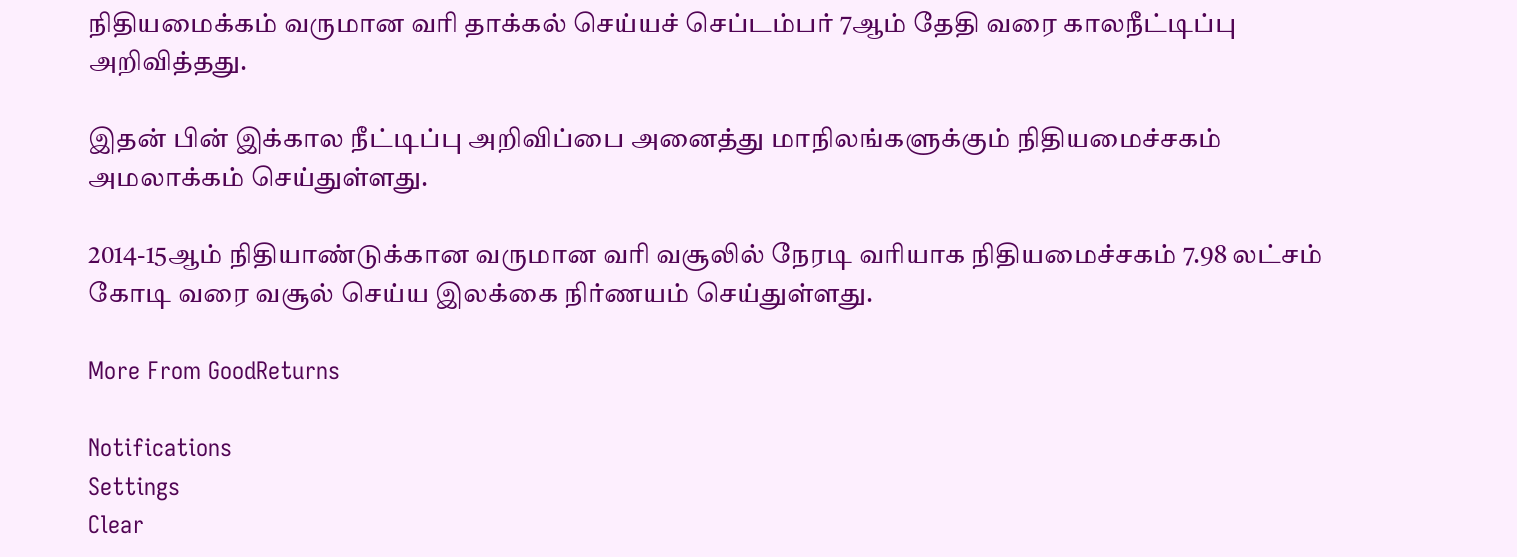நிதியமைக்கம் வருமான வரி தாக்கல் செய்யச் செப்டம்பர் 7ஆம் தேதி வரை காலநீட்டிப்பு அறிவித்தது.

இதன் பின் இக்கால நீட்டிப்பு அறிவிப்பை அனைத்து மாநிலங்களுக்கும் நிதியமைச்சகம் அமலாக்கம் செய்துள்ளது.

2014-15ஆம் நிதியாண்டுக்கான வருமான வரி வசூலில் நேரடி வரியாக நிதியமைச்சகம் 7.98 லட்சம் கோடி வரை வசூல் செய்ய இலக்கை நிர்ணயம் செய்துள்ளது.

More From GoodReturns

Notifications
Settings
Clear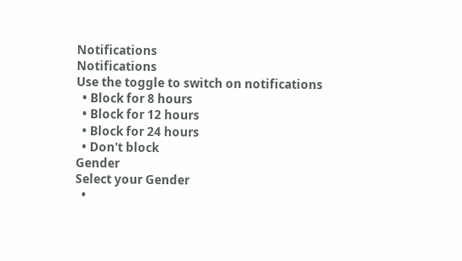Notifications
Notifications
Use the toggle to switch on notifications
  • Block for 8 hours
  • Block for 12 hours
  • Block for 24 hours
  • Don't block
Gender
Select your Gender
  •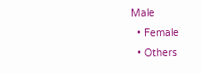Male
  • Female
  • Others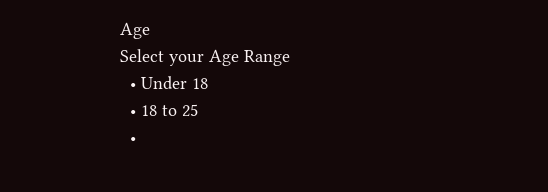Age
Select your Age Range
  • Under 18
  • 18 to 25
  •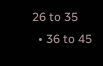26 to 35
  • 36 to 45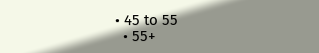• 45 to 55
  • 55+